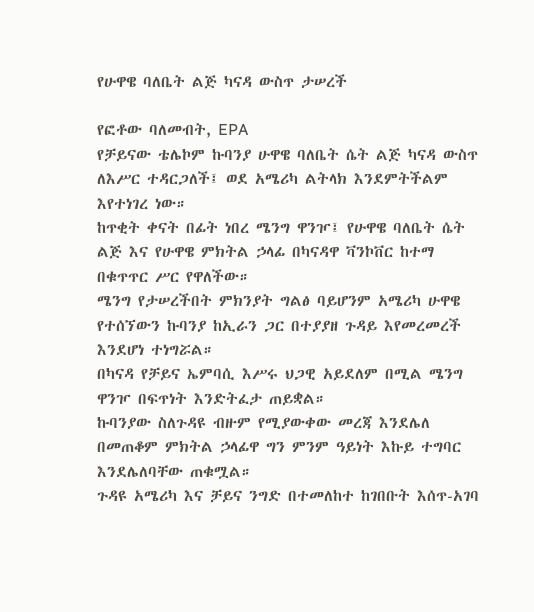የሁዋዌ ባለቤት ልጅ ካናዳ ውስጥ ታሠረች

የፎቶው ባለመብት, EPA
የቻይናው ቴሌኮም ኩባንያ ሁዋዌ ባለቤት ሴት ልጅ ካናዳ ውስጥ ለእሥር ተዳርጋለች፤ ወደ አሜሪካ ልትላክ እንደምትችልም እየተነገረ ነው።
ከጥቂት ቀናት በፊት ነበረ ሜንግ ዋንዦ፤ የሁዋዌ ባለቤት ሴት ልጅ እና የሁዋዌ ምክትል ኃላፊ በካናዳዋ ቫንኮቨር ከተማ በቁጥጥር ሥር የዋለችው።
ሜንግ የታሠረችበት ምክንያት ግልፅ ባይሆንም አሜሪካ ሁዋዌ የተሰኘውን ኩባንያ ከኢራን ጋር በተያያዘ ጉዳይ እየመረመረች እንደሆነ ተነግሯል።
በካናዳ የቻይና ኤምባሲ እሥሩ ህጋዊ አይደለም በሚል ሜንግ ዋንዦ በፍጥነት እንድትፈታ ጠይቋል።
ኩባንያው ስለጉዳዩ ብዙም የሚያውቀው መረጃ እንደሌለ በመጠቆም ምክትል ኃላፊዋ ግን ምንም ዓይነት እኩይ ተግባር እንደሌለባቸው ጠቁሟል።
ጉዳዩ አሜሪካ እና ቻይና ንግድ በተመለከተ ከገበቡት እሰጥ-አገባ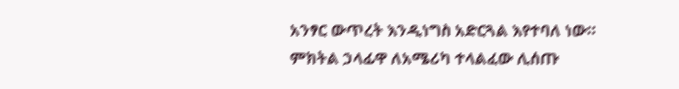አንፃር ውጥረት እንዲነግስ አድርጓል እየተባለ ነው።
ምክትል ኃላፊዋ ለአሜሪካ ተላልፈው ሊሰጡ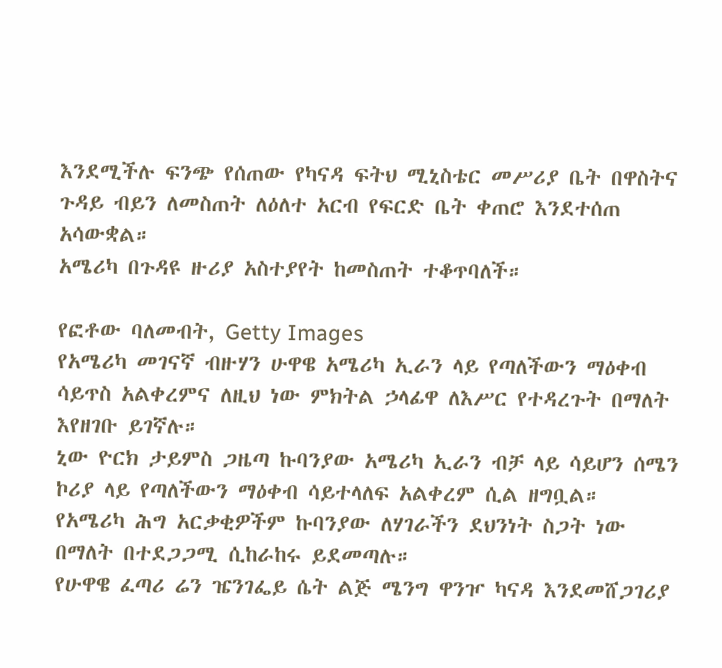እንደሚችሉ ፍንጭ የሰጠው የካናዳ ፍትህ ሚኒስቴር መሥሪያ ቤት በዋስትና ጉዳይ ብይን ለመስጠት ለዕለተ አርብ የፍርድ ቤት ቀጠሮ እንደተሰጠ አሳውቋል።
አሜሪካ በጉዳዩ ዙሪያ አስተያየት ከመስጠት ተቆጥባለች።

የፎቶው ባለመብት, Getty Images
የአሜሪካ መገናኛ ብዙሃን ሁዋዌ አሜሪካ ኢራን ላይ የጣለችውን ማዕቀብ ሳይጥስ አልቀረምና ለዚህ ነው ምክትል ኃላፊዋ ለእሥር የተዳረጉት በማለት እየዘገቡ ይገኛሉ።
ኒው ዮርክ ታይምስ ጋዜጣ ኩባንያው አሜሪካ ኢራን ብቻ ላይ ሳይሆን ሰሜን ኮሪያ ላይ የጣለችውን ማዕቀብ ሳይተላለፍ አልቀረም ሲል ዘግቧል።
የአሜሪካ ሕግ አርቃቂዎችም ኩባንያው ለሃገራችን ደህንነት ስጋት ነው በማለት በተደጋጋሚ ሲከራከሩ ይደመጣሉ።
የሁዋዌ ፈጣሪ ሬን ዤንገፌይ ሴት ልጅ ሜንግ ዋንዦ ካናዳ እንደመሸጋገሪያ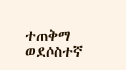ተጠቅማ ወደሶስተኛ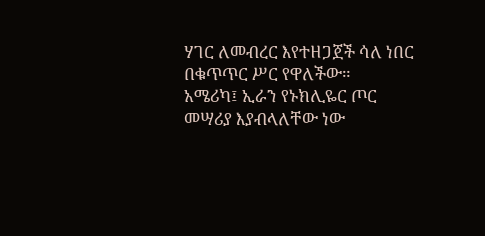ሃገር ለመብረር እየተዘጋጀች ሳለ ነበር በቁጥጥር ሥር የዋለችው።
አሜሪካ፤ ኢራን የኑክሊዬር ጦር መሣሪያ እያብላለቸው ነው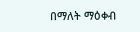በማለት ማዕቀብ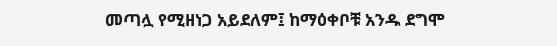መጣሏ የሚዘነጋ አይደለም፤ ከማዕቀቦቹ አንዱ ደግሞ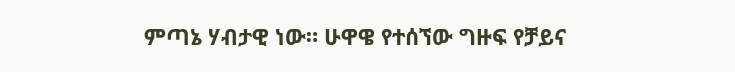ምጣኔ ሃብታዊ ነው። ሁዋዌ የተሰኘው ግዙፍ የቻይና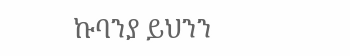ኩባንያ ይህንን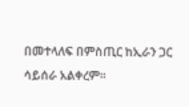በመተላለፍ በምስጢር ከኢራን ጋር ሳይሰራ አልቀረም።